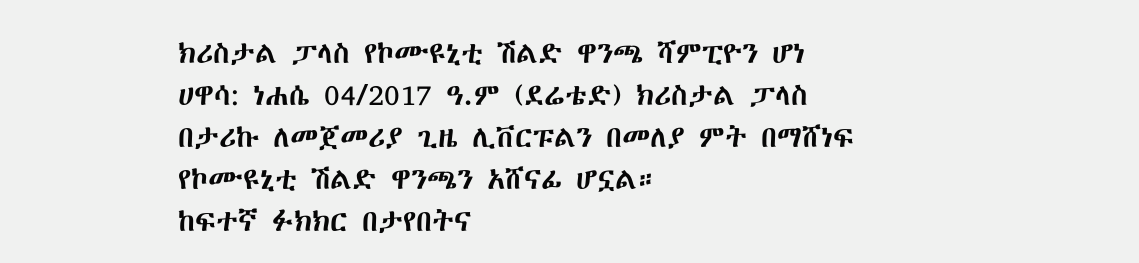ክሪስታል ፓላስ የኮሙዩኒቲ ሽልድ ዋንጫ ሻምፒዮን ሆነ
ሀዋሳ: ነሐሴ 04/2017 ዓ.ም (ደሬቴድ) ክሪስታል ፓላስ በታሪኩ ለመጀመሪያ ጊዜ ሊቨርፑልን በመለያ ምት በማሸነፍ የኮሙዩኒቲ ሽልድ ዋንጫን አሸናፊ ሆኗል።
ከፍተኛ ፉክክር በታየበትና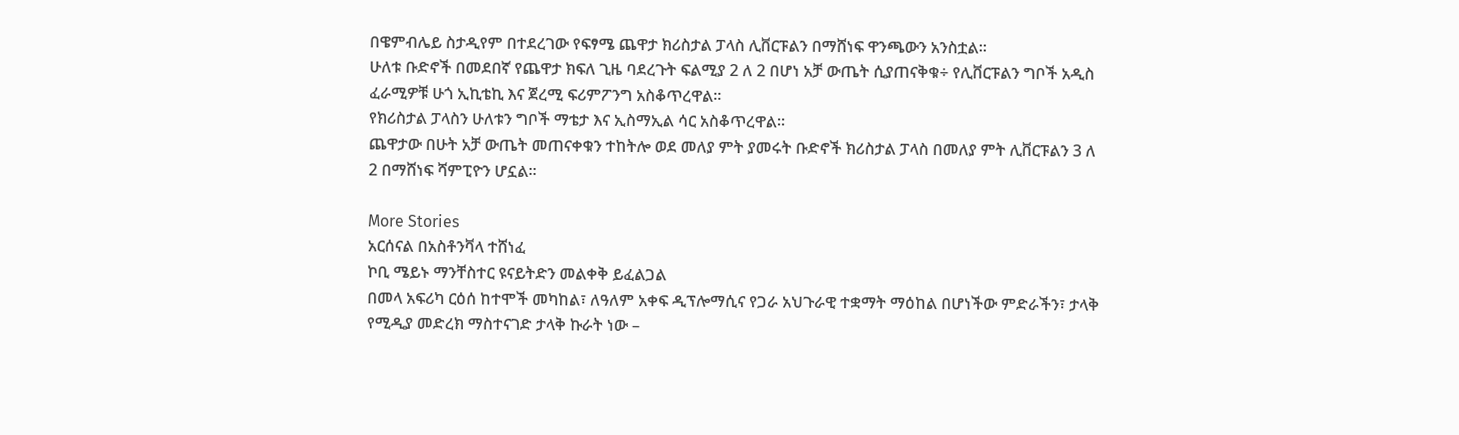በዌምብሌይ ስታዲየም በተደረገው የፍፃሜ ጨዋታ ክሪስታል ፓላስ ሊቨርፑልን በማሸነፍ ዋንጫውን አንስቷል።
ሁለቱ ቡድኖች በመደበኛ የጨዋታ ክፍለ ጊዜ ባደረጉት ፍልሚያ 2 ለ 2 በሆነ አቻ ውጤት ሲያጠናቅቁ÷ የሊቨርፑልን ግቦች አዲስ ፈራሚዎቹ ሁጎ ኢኪቴኪ እና ጀረሚ ፍሪምፖንግ አስቆጥረዋል፡፡
የክሪስታል ፓላስን ሁለቱን ግቦች ማቴታ እና ኢስማኢል ሳር አስቆጥረዋል።
ጨዋታው በሁት አቻ ውጤት መጠናቀቁን ተከትሎ ወደ መለያ ምት ያመሩት ቡድኖች ክሪስታል ፓላስ በመለያ ምት ሊቨርፑልን 3 ለ 2 በማሸነፍ ሻምፒዮን ሆኗል።

More Stories
አርሰናል በአስቶንቫላ ተሸነፈ
ኮቢ ሜይኑ ማንቸስተር ዩናይትድን መልቀቅ ይፈልጋል
በመላ አፍሪካ ርዕሰ ከተሞች መካከል፣ ለዓለም አቀፍ ዲፕሎማሲና የጋራ አህጉራዊ ተቋማት ማዕከል በሆነችው ምድራችን፣ ታላቅ የሚዲያ መድረክ ማስተናገድ ታላቅ ኩራት ነው –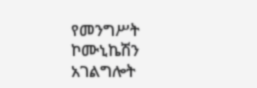የመንግሥት ኮሙኒኬሽን አገልግሎት